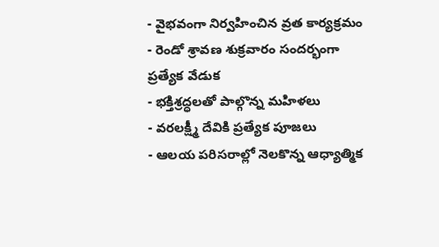- వైభవంగా నిర్వహించిన వ్రత కార్యక్రమం
- రెండో శ్రావణ శుక్రవారం సందర్భంగా ప్రత్యేక వేడుక
- భక్తిశ్రద్ధలతో పాల్గొన్న మహిళలు
- వరలక్ష్మీ దేవికి ప్రత్యేక పూజలు
- ఆలయ పరిసరాల్లో నెలకొన్న ఆధ్యాత్మిక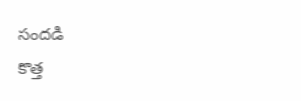సందడి
కొత్త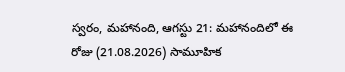స్వరం, మహానంది, ఆగస్టు 21: మహానందిలో ఈ రోజు (21.08.2026) సామూహిక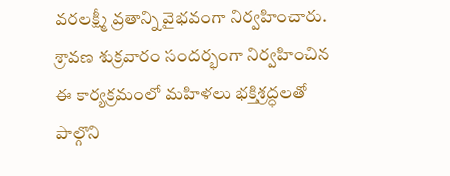వరలక్ష్మీ వ్రతాన్ని వైభవంగా నిర్వహించారు. శ్రావణ శుక్రవారం సందర్భంగా నిర్వహించిన ఈ కార్యక్రమంలో మహిళలు భక్తిశ్రద్ధలతో పాల్గొని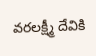వరలక్ష్మీ దేవికి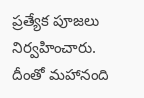ప్రత్యేక పూజలు నిర్వహించారు. దీంతో మహానంది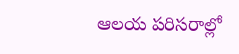ఆలయ పరిసరాల్లో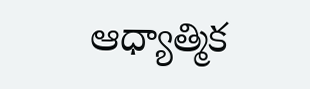ఆధ్యాత్మిక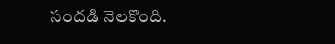సందడి నెలకొంది.